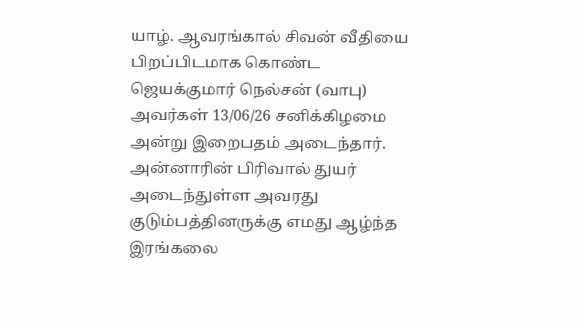யாழ். ஆவரங்கால் சிவன் வீதியை பிறப்பிடமாக கொண்ட ஜெயக்குமார் நெல்சன் (வாபு) அவர்கள் 13/06/26 சனிக்கிழமை அன்று இறைபதம் அடைந்தார். அன்னாரின் பிரிவால் துயர் அடைந்துள்ள அவரது குடும்பத்தினருக்கு எமது ஆழ்ந்த இரங்கலை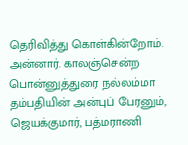தெரிவித்து கொள்கின்றோம். அன்னார். காலஞ்சென்ற பொன்னுத்துரை நல்லம்மா தம்பதியின் அன்புப் பேரனும், ஜெயக்குமார், பத்மராணி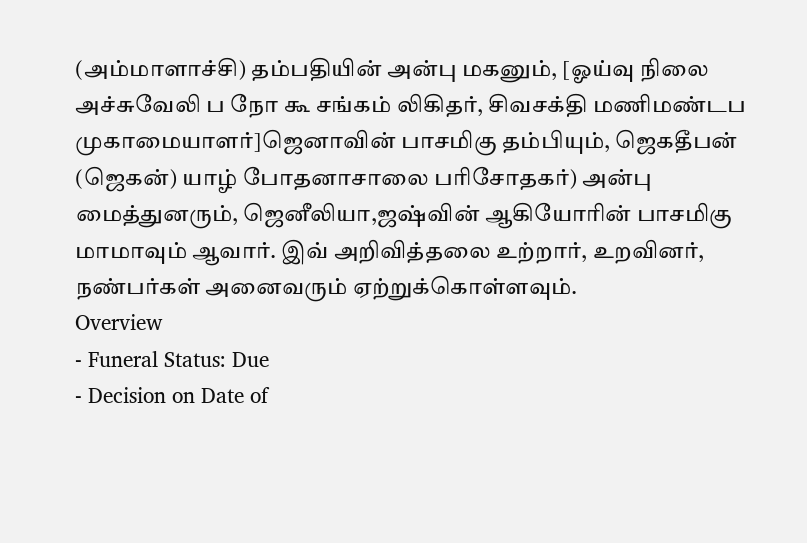(அம்மாளாச்சி) தம்பதியின் அன்பு மகனும், [ஓய்வு நிலை அச்சுவேலி ப நோ கூ சங்கம் லிகிதர், சிவசக்தி மணிமண்டப முகாமையாளர்]ஜெனாவின் பாசமிகு தம்பியும், ஜெகதீபன் (ஜெகன்) யாழ் போதனாசாலை பரிசோதகர்) அன்பு மைத்துனரும், ஜெனீலியா,ஜஷ்வின் ஆகியோரின் பாசமிகு மாமாவும் ஆவார். இவ் அறிவித்தலை உற்றார், உறவினர், நண்பர்கள் அனைவரும் ஏற்றுக்கொள்ளவும்.
Overview
- Funeral Status: Due
- Decision on Date of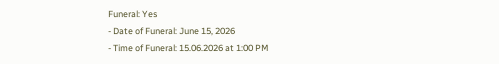Funeral: Yes
- Date of Funeral: June 15, 2026
- Time of Funeral: 15.06.2026 at 1:00 PM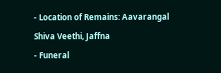- Location of Remains: Aavarangal Shiva Veethi, Jaffna
- Funeral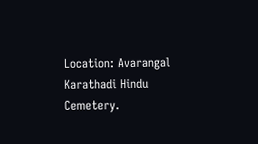Location: Avarangal Karathadi Hindu Cemetery.